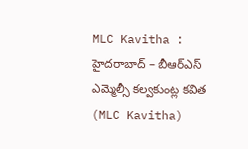MLC Kavitha : హైదరాబాద్ – బీఆర్ఎస్ ఎమ్మెల్సీ కల్వకుంట్ల కవిత (MLC Kavitha)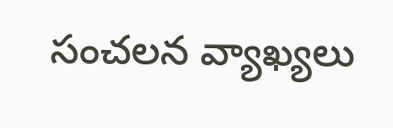సంచలన వ్యాఖ్యలు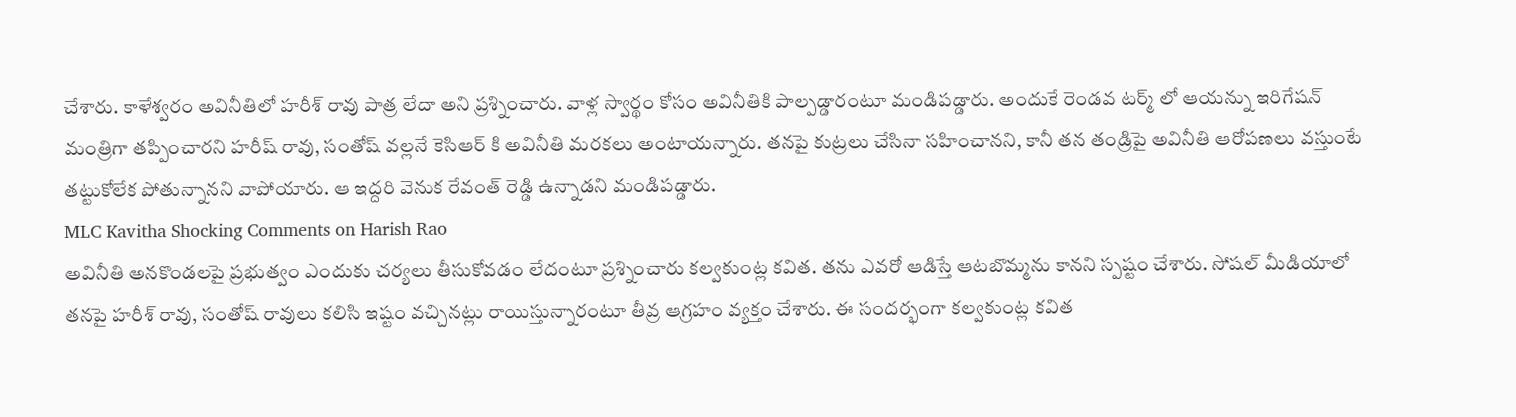చేశారు. కాళేశ్వరం అవినీతిలో హరీశ్ రావు పాత్ర లేదా అని ప్రశ్నించారు. వాళ్ల స్వార్థం కోసం అవినీతికి పాల్పడ్డారంటూ మండిపడ్డారు. అందుకే రెండవ టర్మ్ లో ఆయన్ను ఇరిగేషన్ మంత్రిగా తప్పించారని హరీష్ రావు, సంతోష్ వల్లనే కెసిఆర్ కి అవినీతి మరకలు అంటాయన్నారు. తనపై కుట్రలు చేసినా సహించానని, కానీ తన తండ్రిపై అవినీతి ఆరోపణలు వస్తుంటే తట్టుకోలేక పోతున్నానని వాపోయారు. ఆ ఇద్దరి వెనుక రేవంత్ రెడ్డి ఉన్నాడని మండిపడ్డారు.
MLC Kavitha Shocking Comments on Harish Rao
అవినీతి అనకొండలపై ప్రభుత్వం ఎందుకు చర్యలు తీసుకోవడం లేదంటూ ప్రశ్నించారు కల్వకుంట్ల కవిత. తను ఎవరో ఆడిస్తే ఆటబొమ్మను కానని స్పష్టం చేశారు. సోషల్ మీడియాలో తనపై హరీశ్ రావు, సంతోష్ రావులు కలిసి ఇష్టం వచ్చినట్లు రాయిస్తున్నారంటూ తీవ్ర ఆగ్రహం వ్యక్తం చేశారు. ఈ సందర్భంగా కల్వకుంట్ల కవిత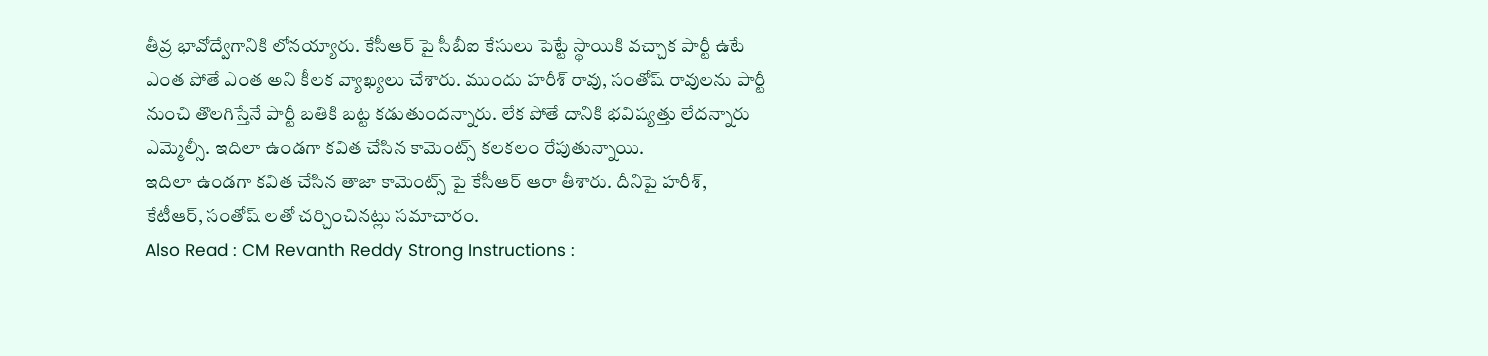తీవ్ర భావోద్వేగానికి లోనయ్యారు. కేసీఆర్ పై సీబీఐ కేసులు పెట్టే స్థాయికి వచ్చాక పార్టీ ఉటే ఎంత పోతే ఎంత అని కీలక వ్యాఖ్యలు చేశారు. ముందు హరీశ్ రావు, సంతోష్ రావులను పార్టీ నుంచి తొలగిస్తేనే పార్టీ బతికి బట్ట కడుతుందన్నారు. లేక పోతే దానికి భవిష్యత్తు లేదన్నారు ఎమ్మెల్సీ. ఇదిలా ఉండగా కవిత చేసిన కామెంట్స్ కలకలం రేపుతున్నాయి.
ఇదిలా ఉండగా కవిత చేసిన తాజా కామెంట్స్ పై కేసీఆర్ ఆరా తీశారు. దీనిపై హరీశ్, కేటీఆర్, సంతోష్ లతో చర్చించినట్లు సమాచారం.
Also Read : CM Revanth Reddy Strong Instructions :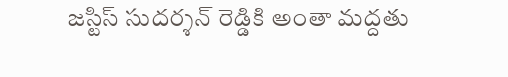జస్టిస్ సుదర్శన్ రెడ్డికి అంతా మద్దతు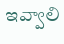ఇవ్వాలి